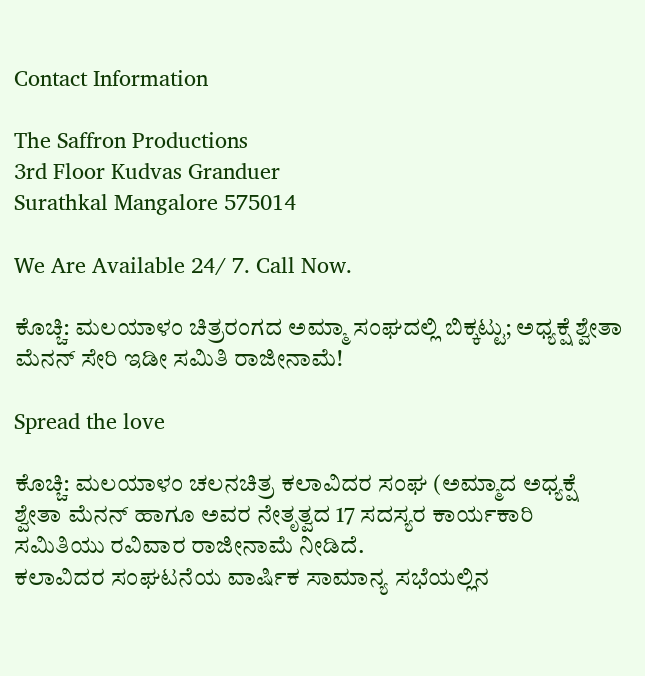Contact Information

The Saffron Productions
3rd Floor Kudvas Granduer
Surathkal Mangalore 575014

We Are Available 24/ 7. Call Now.

ಕೊಚ್ಚಿ: ಮಲಯಾಳಂ ಚಿತ್ರರಂಗದ ಅಮ್ಮಾ ಸಂಘದಲ್ಲಿ ಬಿಕ್ಕಟ್ಟು; ಅಧ್ಯಕ್ಷೆ ಶ್ವೇತಾ ಮೆನನ್ ಸೇರಿ ಇಡೀ ಸಮಿತಿ ರಾಜೀನಾಮೆ!

Spread the love

ಕೊಚ್ಚಿ: ಮಲಯಾಳಂ ಚಲನಚಿತ್ರ ಕಲಾವಿದರ ಸಂಘ (ಅಮ್ಮಾದ ಅಧ್ಯಕ್ಷೆ ಶ್ವೇತಾ ಮೆನನ್ ಹಾಗೂ ಅವರ ನೇತೃತ್ವದ 17 ಸದಸ್ಯರ ಕಾರ್ಯಕಾರಿ ಸಮಿತಿಯು ರವಿವಾರ ರಾಜೀನಾಮೆ ನೀಡಿದೆ.
ಕಲಾವಿದರ ಸಂಘಟನೆಯ ವಾರ್ಷಿಕ ಸಾಮಾನ್ಯ ಸಭೆಯಲ್ಲಿನ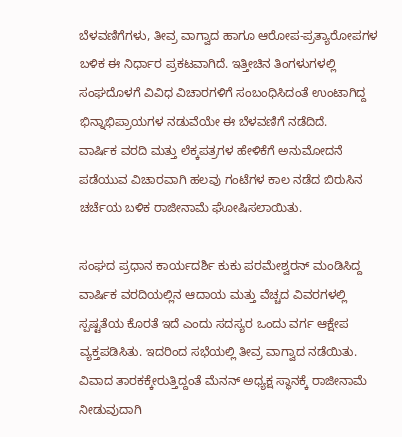ಬೆಳವಣಿಗೆಗಳು, ತೀವ್ರ ವಾಗ್ವಾದ ಹಾಗೂ ಆರೋಪ-ಪ್ರತ್ಯಾರೋಪಗಳ ಬಳಿಕ ಈ ನಿರ್ಧಾರ ಪ್ರಕಟವಾಗಿದೆ. ಇತ್ತೀಚಿನ ತಿಂಗಳುಗಳಲ್ಲಿ ಸಂಘದೊಳಗೆ ವಿವಿಧ ವಿಚಾರಗಳಿಗೆ ಸಂಬಂಧಿಸಿದಂತೆ ಉಂಟಾಗಿದ್ದ ಭಿನ್ನಾಭಿಪ್ರಾಯಗಳ ನಡುವೆಯೇ ಈ ಬೆಳವಣಿಗೆ ನಡೆದಿದೆ.
ವಾರ್ಷಿಕ ವರದಿ ಮತ್ತು ಲೆಕ್ಕಪತ್ರಗಳ ಹೇಳಿಕೆಗೆ ಅನುಮೋದನೆ ಪಡೆಯುವ ವಿಚಾರವಾಗಿ ಹಲವು ಗಂಟೆಗಳ ಕಾಲ ನಡೆದ ಬಿರುಸಿನ ಚರ್ಚೆಯ ಬಳಿಕ ರಾಜೀನಾಮೆ ಘೋಷಿಸಲಾಯಿತು.

ಸಂಘದ ಪ್ರಧಾನ ಕಾರ್ಯದರ್ಶಿ ಕುಕು ಪರಮೇಶ್ವರನ್ ಮಂಡಿಸಿದ್ದ ವಾರ್ಷಿಕ ವರದಿಯಲ್ಲಿನ ಆದಾಯ ಮತ್ತು ವೆಚ್ಚದ ವಿವರಗಳಲ್ಲಿ ಸ್ಪಷ್ಟತೆಯ ಕೊರತೆ ಇದೆ ಎಂದು ಸದಸ್ಯರ ಒಂದು ವರ್ಗ ಆಕ್ಷೇಪ ವ್ಯಕ್ತಪಡಿಸಿತು. ಇದರಿಂದ ಸಭೆಯಲ್ಲಿ ತೀವ್ರ ವಾಗ್ವಾದ ನಡೆಯಿತು.
ವಿವಾದ ತಾರಕಕ್ಕೇರುತ್ತಿದ್ದಂತೆ ಮೆನನ್ ಅಧ್ಯಕ್ಷ ಸ್ಥಾನಕ್ಕೆ ರಾಜೀನಾಮೆ ನೀಡುವುದಾಗಿ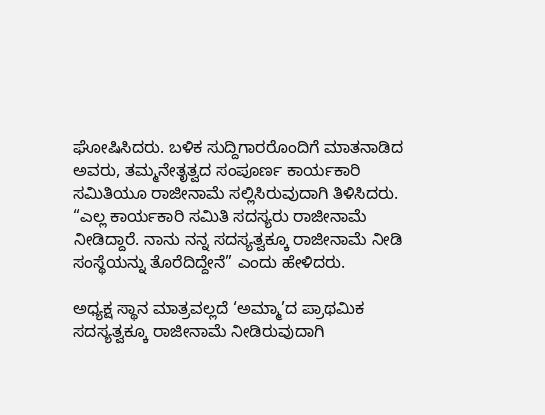ಘೋಷಿಸಿದರು. ಬಳಿಕ ಸುದ್ದಿಗಾರರೊಂದಿಗೆ ಮಾತನಾಡಿದ ಅವರು, ತಮ್ಮನೇತೃತ್ವದ ಸಂಪೂರ್ಣ ಕಾರ್ಯಕಾರಿ ಸಮಿತಿಯೂ ರಾಜೀನಾಮೆ ಸಲ್ಲಿಸಿರುವುದಾಗಿ ತಿಳಿಸಿದರು.
“ಎಲ್ಲ ಕಾರ್ಯಕಾರಿ ಸಮಿತಿ ಸದಸ್ಯರು ರಾಜೀನಾಮೆ ನೀಡಿದ್ದಾರೆ. ನಾನು ನನ್ನ ಸದಸ್ಯತ್ವಕ್ಕೂ ರಾಜೀನಾಮೆ ನೀಡಿ ಸಂಸ್ಥೆಯನ್ನು ತೊರೆದಿದ್ದೇನೆ” ಎಂದು ಹೇಳಿದರು.

ಅಧ್ಯಕ್ಷ ಸ್ಥಾನ ಮಾತ್ರವಲ್ಲದೆ ‘ಅಮ್ಮಾ’ದ ಪ್ರಾಥಮಿಕ ಸದಸ್ಯತ್ವಕ್ಕೂ ರಾಜೀನಾಮೆ ನೀಡಿರುವುದಾಗಿ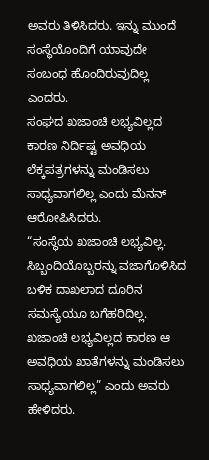ಅವರು ತಿಳಿಸಿದರು. ಇನ್ನು ಮುಂದೆ ಸಂಸ್ಥೆಯೊಂದಿಗೆ ಯಾವುದೇ ಸಂಬಂಧ ಹೊಂದಿರುವುದಿಲ್ಲ ಎಂದರು.
ಸಂಘದ ಖಜಾಂಚಿ ಲಭ್ಯವಿಲ್ಲದ ಕಾರಣ ನಿರ್ದಿಷ್ಟ ಅವಧಿಯ ಲೆಕ್ಕಪತ್ರಗಳನ್ನು ಮಂಡಿಸಲು ಸಾಧ್ಯವಾಗಲಿಲ್ಲ ಎಂದು ಮೆನನ್ ಆರೋಪಿಸಿದರು.
“ಸಂಸ್ಥೆಯ ಖಜಾಂಚಿ ಲಭ್ಯವಿಲ್ಲ. ಸಿಬ್ಬಂದಿಯೊಬ್ಬರನ್ನು ವಜಾಗೊಳಿಸಿದ ಬಳಿಕ ದಾಖಲಾದ ದೂರಿನ ಸಮಸ್ಯೆಯೂ ಬಗೆಹರಿದಿಲ್ಲ. ಖಜಾಂಚಿ ಲಭ್ಯವಿಲ್ಲದ ಕಾರಣ ಆ ಅವಧಿಯ ಖಾತೆಗಳನ್ನು ಮಂಡಿಸಲು ಸಾಧ್ಯವಾಗಲಿಲ್ಲ” ಎಂದು ಅವರು ಹೇಳಿದರು.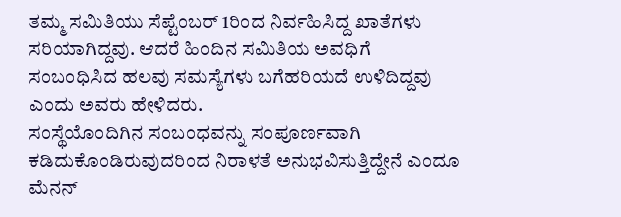ತಮ್ಮ ಸಮಿತಿಯು ಸೆಪ್ಟೆಂಬರ್ 1ರಿಂದ ನಿರ್ವಹಿಸಿದ್ದ ಖಾತೆಗಳು ಸರಿಯಾಗಿದ್ದವು. ಆದರೆ ಹಿಂದಿನ ಸಮಿತಿಯ ಅವಧಿಗೆ ಸಂಬಂಧಿಸಿದ ಹಲವು ಸಮಸ್ಯೆಗಳು ಬಗೆಹರಿಯದೆ ಉಳಿದಿದ್ದವು ಎಂದು ಅವರು ಹೇಳಿದರು.
ಸಂಸ್ಥೆಯೊಂದಿಗಿನ ಸಂಬಂಧವನ್ನು ಸಂಪೂರ್ಣವಾಗಿ ಕಡಿದುಕೊಂಡಿರುವುದರಿಂದ ನಿರಾಳತೆ ಅನುಭವಿಸುತ್ತಿದ್ದೇನೆ ಎಂದೂ ಮೆನನ್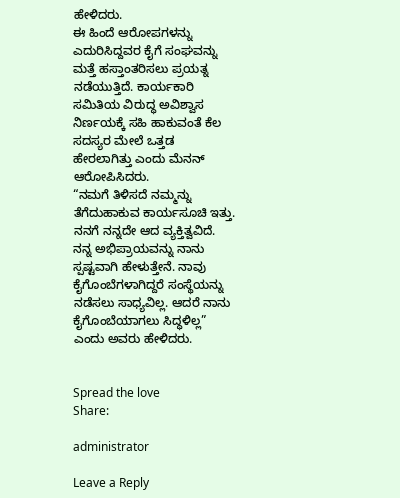ಹೇಳಿದರು.
ಈ ಹಿಂದೆ ಆರೋಪಗಳನ್ನು ಎದುರಿಸಿದ್ದವರ ಕೈಗೆ ಸಂಘವನ್ನು ಮತ್ತೆ ಹಸ್ತಾಂತರಿಸಲು ಪ್ರಯತ್ನ ನಡೆಯುತ್ತಿದೆ. ಕಾರ್ಯಕಾರಿ ಸಮಿತಿಯ ವಿರುದ್ಧ ಅವಿಶ್ವಾಸ ನಿರ್ಣಯಕ್ಕೆ ಸಹಿ ಹಾಕುವಂತೆ ಕೆಲ ಸದಸ್ಯರ ಮೇಲೆ ಒತ್ತಡ ಹೇರಲಾಗಿತ್ತು ಎಂದು ಮೆನನ್ ಆರೋಪಿಸಿದರು.
“ನಮಗೆ ತಿಳಿಸದೆ ನಮ್ಮನ್ನು ತೆಗೆದುಹಾಕುವ ಕಾರ್ಯಸೂಚಿ ಇತ್ತು. ನನಗೆ ನನ್ನದೇ ಆದ ವ್ಯಕ್ತಿತ್ವವಿದೆ. ನನ್ನ ಅಭಿಪ್ರಾಯವನ್ನು ನಾನು ಸ್ಪಷ್ಟವಾಗಿ ಹೇಳುತ್ತೇನೆ. ನಾವು ಕೈಗೊಂಬೆಗಳಾಗಿದ್ದರೆ ಸಂಸ್ಥೆಯನ್ನು ನಡೆಸಲು ಸಾಧ್ಯವಿಲ್ಲ. ಆದರೆ ನಾನು ಕೈಗೊಂಬೆಯಾಗಲು ಸಿದ್ಧಳಿಲ್ಲ” ಎಂದು ಅವರು ಹೇಳಿದರು.


Spread the love
Share:

administrator

Leave a Reply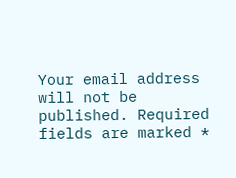Your email address will not be published. Required fields are marked *